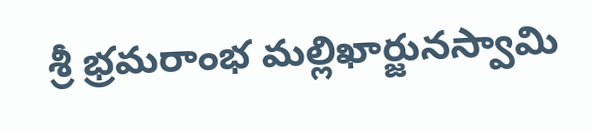శ్రీ భ్ర‌మ‌రాంభ మ‌ల్లిఖార్జున‌స్వామి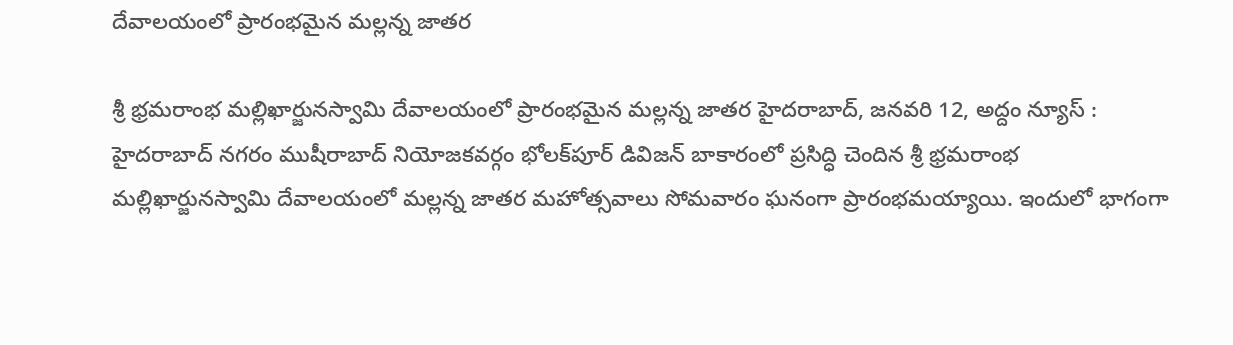దేవాల‌యంలో ప్రారంభ‌మైన మ‌ల్ల‌న్న జాత‌ర‌

శ్రీ భ్ర‌మ‌రాంభ మ‌ల్లిఖార్జున‌స్వామి దేవాల‌యంలో ప్రారంభ‌మైన మ‌ల్ల‌న్న జాత‌ర‌ హైదరాబాద్, జ‌న‌వ‌రి 12, అద్దం న్యూస్ :   హైద‌రాబాద్ న‌గ‌రం ముషీరాబాద్ నియోజ‌క‌వ‌ర్గం భోల‌క్‌పూర్ డివిజ‌న్ బాకారంలో ప్ర‌సిద్ధి చెందిన శ్రీ భ్ర‌మ‌రాంభ మ‌ల్లిఖార్జున‌స్వామి దేవాల‌యంలో మ‌ల్ల‌న్న జాతర మ‌హోత్స‌వాలు సోమ‌వారం ఘ‌నంగా ప్రారంభ‌మ‌య్యాయి. ఇందులో భాగంగా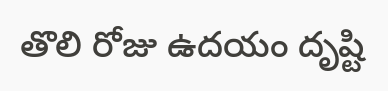తొలి రోజు ఉద‌యం దృష్టి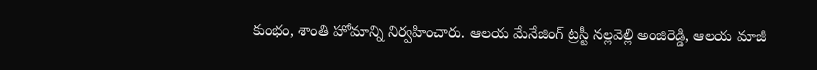కుంభం, శాంతి హోమాన్ని నిర్వ‌హించారు. ఆల‌య‌ మేనేజింగ్ ట్రస్టీ నల్లవెల్లి అంజిరెడ్డి, ఆలయ మాజీ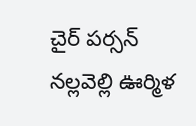చైర్ పర్సన్ నల్లవెల్లి ఊర్మిళ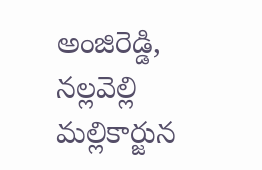అంజిరెడ్డి, నల్లవెల్లి మల్లికార్జున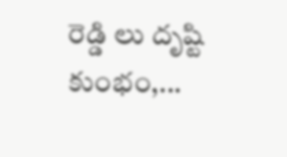రెడ్డి లు దృష్టి కుంభం,...